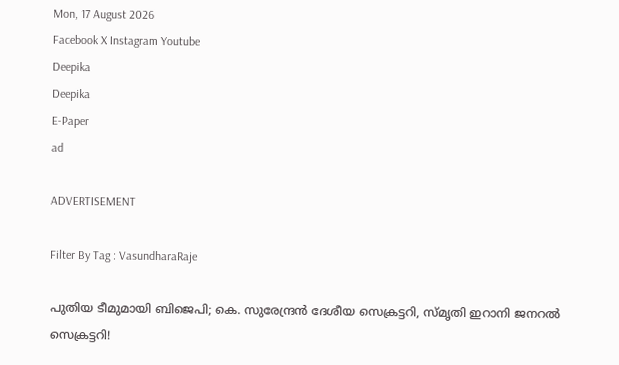Mon, 17 August 2026
Facebook X Instagram Youtube
Deepika
Deepika
E-Paper
ad

ADVERTISEMENT

Filter By Tag : VasundharaRaje

പുതിയ ടീമുമായി ബിജെപി; കെ. സുരേന്ദ്രൻ ദേശീയ സെക്രട്ടറി, സ്മൃതി ഇറാനി ജനറൽ സെക്രട്ടറി!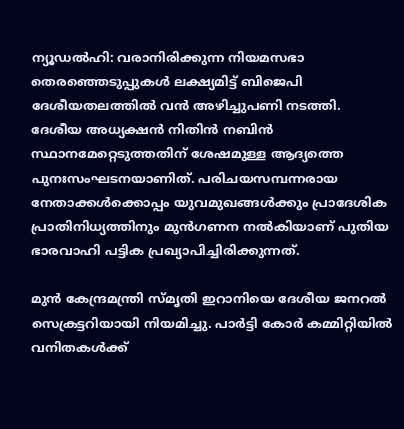ന്യൂഡൽഹി: വരാനിരിക്കുന്ന നിയമസഭാ തെരഞ്ഞെടുപ്പുകൾ ലക്ഷ്യമിട്ട് ബിജെപി ദേശീയതലത്തിൽ വൻ അഴിച്ചുപണി നടത്തി. ദേശീയ അധ്യക്ഷൻ നിതിൻ നബിൻ സ്ഥാനമേറ്റെടുത്തതിന് ശേഷമുള്ള ആദ്യത്തെ പുനഃസംഘടനയാണിത്. പരിചയസമ്പന്നരായ നേതാക്കൾക്കൊപ്പം യുവമുഖങ്ങൾക്കും പ്രാദേശിക പ്രാതിനിധ്യത്തിനും മുൻഗണന നൽകിയാണ് പുതിയ ഭാരവാഹി പട്ടിക പ്രഖ്യാപിച്ചിരിക്കുന്നത്.

മുൻ കേന്ദ്രമന്ത്രി സ്മൃതി ഇറാനിയെ ദേശീയ ജനറൽ സെക്രട്ടറിയായി നിയമിച്ചു. പാർട്ടി കോർ കമ്മിറ്റിയിൽ വനിതകൾക്ക്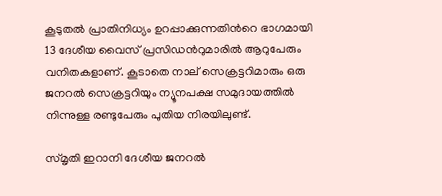കൂടുതൽ പ്രാതിനിധ്യം ഉറപ്പാക്കുന്നതിന്‍റെ ഭാഗമായി 13 ദേശീയ വൈസ് പ്രസിഡന്‍റുമാരിൽ ആറുപേരും വനിതകളാണ്. കൂടാതെ നാല് സെക്രട്ടറിമാരും ഒരു ജനറൽ സെക്രട്ടറിയും ന്യൂനപക്ഷ സമുദായത്തിൽ നിന്നുള്ള രണ്ടുപേരും പുതിയ നിരയിലുണ്ട്.

സ്മൃതി ഇറാനി ദേശീയ ജനറൽ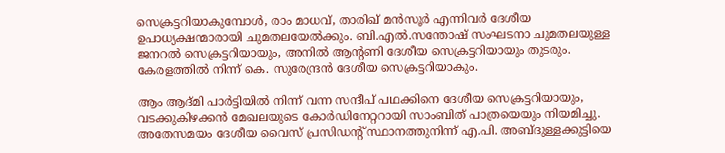സെക്രട്ടറിയാകുമ്പോൾ, രാം മാധവ്, താരിഖ് മൻസൂർ എന്നിവർ ദേശീയ ഉപാധ്യക്ഷന്മാരായി ചുമതലയേൽക്കും. ബി.എൽ.സന്തോഷ് സംഘടനാ ചുമതലയുള്ള ജനറൽ സെക്രട്ടറിയായും, അനിൽ ആന്‍റണി ദേശീയ സെക്രട്ടറിയായും തുടരും. കേരളത്തിൽ നിന്ന് കെ. സുരേന്ദ്രൻ ദേശീയ സെക്രട്ടറിയാകും.

ആം ആദ്മി പാർട്ടിയിൽ നിന്ന് വന്ന സന്ദീപ് പഥക്കിനെ ദേശീയ സെക്രട്ടറിയായും, വടക്കുകിഴക്കൻ മേഖലയുടെ കോർഡിനേറ്ററായി സാംബിത് പാത്രയെയും നിയമിച്ചു. അതേസമയം ദേശീയ വൈസ് പ്രസിഡന്‍റ് സ്ഥാനത്തുനിന്ന് എ.പി. അബ്ദുള്ളക്കുട്ടിയെ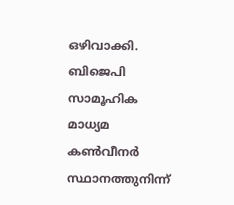ഒഴിവാക്കി. ബിജെപി സാമൂഹിക മാധ്യമ കൺവീനർ സ്ഥാനത്തുനിന്ന്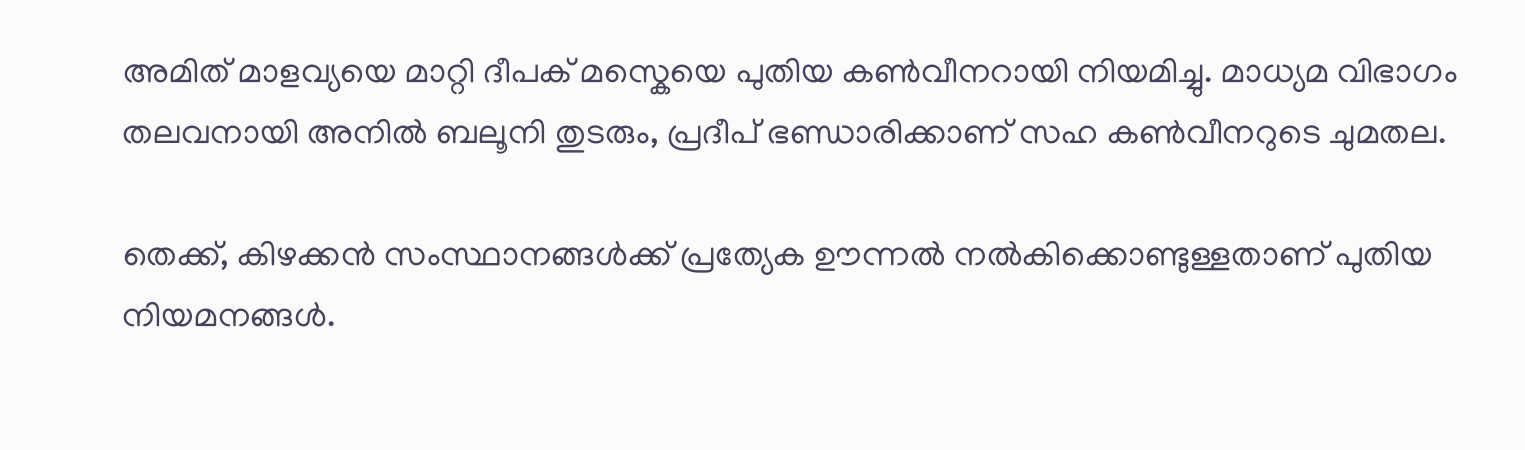അമിത് മാളവ്യയെ മാറ്റി ദീപക് മസ്കെയെ പുതിയ കൺവീനറായി നിയമിച്ചു. മാധ്യമ വിഭാഗം തലവനായി അനിൽ ബലൂനി തുടരും, പ്രദീപ് ഭണ്ഡാരിക്കാണ് സഹ കൺവീനറുടെ ചുമതല.

തെക്ക്, കിഴക്കൻ സംസ്ഥാനങ്ങൾക്ക് പ്രത്യേക ഊന്നൽ നൽകിക്കൊണ്ടുള്ളതാണ് പുതിയ നിയമനങ്ങൾ.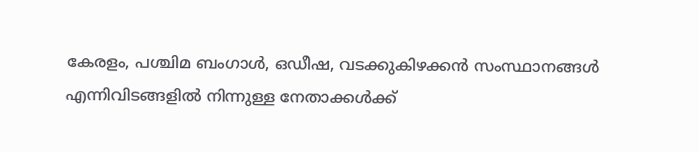കേരളം, പശ്ചിമ ബംഗാൾ, ഒഡീഷ, വടക്കുകിഴക്കൻ സംസ്ഥാനങ്ങൾ എന്നിവിടങ്ങളിൽ നിന്നുള്ള നേതാക്കൾക്ക്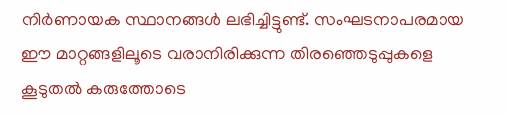നിർണായക സ്ഥാനങ്ങൾ ലഭിച്ചിട്ടുണ്ട്. സംഘടനാപരമായ ഈ മാറ്റങ്ങളിലൂടെ വരാനിരിക്കുന്ന തിരഞ്ഞെടുപ്പുകളെ കൂടുതൽ കരുത്തോടെ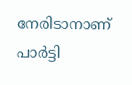നേരിടാനാണ് പാർട്ടി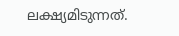ലക്ഷ്യമിടുന്നത്.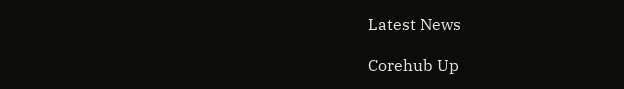Latest News

Corehub Up